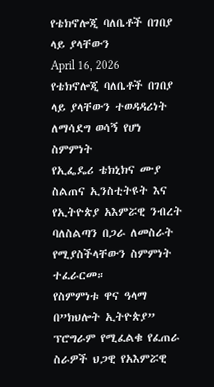የቴክኖሎጂ ባለቤቶች በገበያ ላይ ያላቸውን
April 16, 2026
የቴክኖሎጂ ባለቤቶች በገበያ ላይ ያላቸውን ተወዳዳሪነት ለማሳደግ ወሳኝ የሆነ ስምምነት
የኢፌዴሪ ቴክኒክና ሙያ ስልጠና ኢንስቲትዩት እና የኢትዮጵያ አእምሯዊ ንብረት ባለስልጣን በጋራ ለመስራት የሚያስችላቸውን ስምምነት ተፈራርመ።
የስምምነቱ ዋና ዓላማ በ”ክህሎት ኢትዮጵያ” ፕሮግራም የሚፈልቁ የፈጠራ ስራዎች ህጋዊ የአእምሯዊ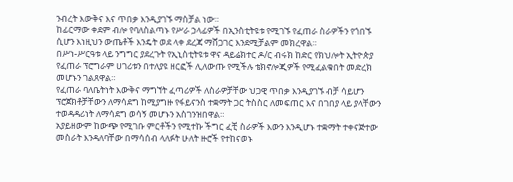ንብረት እውቅና እና ጥበቃ እንዲያገኙ ማስቻል ነው።
ከፊርማው ቀደም ብሎ የባለስልጣኑ የሥራ ኃላፊዎች በኢንስቲትዩቱ የሚገኙ የፈጠራ ስራዎችን የጎበኙ ሲሆን እነዚህን ውጤቶች እንዴት ወደ ላቀ ደረጃ ማሸጋገር እንደሚቻልም መክረዋል።
በሥነ-ሥርዓቱ ላይ ንግግር ያደረጉት የኢኒስቲትዩቱ ዋና ዳይሬክተር ዶ/ር ብሩክ ከድር የክህሎት ኢትዮጵያ የፈጠራ ፕሮግራም ሀገሪቱን በተለያዩ ዘርፎች ሊለውጡ የሚችሉ ቴክኖሎጂዎች የሚፈልቁበት መድረክ መሆኑን ገልጸዋል።
የፈጠራ ባለቤትነት እውቅና ማግኘት ፈጣሪዎች ለስራዎቻቸው ህጋዊ ጥበቃ እንዲያገኙ ብቻ ሳይሆን ፕሮጀክቶቻቸውን ለማሳደግ ከሚያግዙ የፋይናንስ ተቋማት ጋር ትስስር ለመፍጠር እና በገበያ ላይ ያላቸውን ተወዳዳሪነት ለማሳደግ ወሳኝ መሆኑን አስገንዝበዋል።
አያይዘውም ከውጭ የሚገቡ ምርቶችን የሚተኩ ችግር ፈቺ ስራዎች እውን እንዲሆኑ ተቋማት ተቀናጅተው መስራት እንዳለባቸው በማሳሰብ ላለፉት ሁለት ዙሮች የተከናወኑ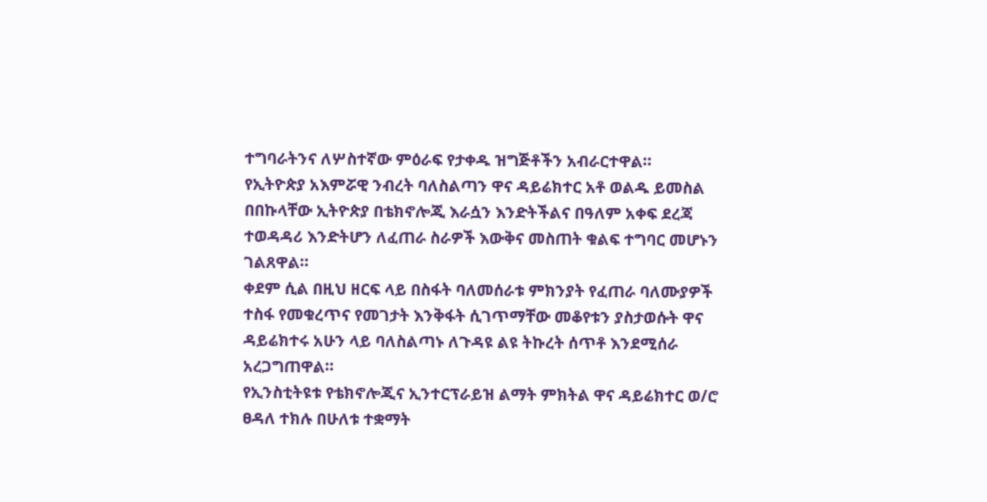ተግባራትንና ለሦስተኛው ምዕራፍ የታቀዱ ዝግጅቶችን አብራርተዋል።
የኢትዮጵያ አእምሯዊ ንብረት ባለስልጣን ዋና ዳይሬክተር አቶ ወልዱ ይመስል በበኩላቸው ኢትዮጵያ በቴክኖሎጂ እራሷን እንድትችልና በዓለም አቀፍ ደረጃ ተወዳዳሪ እንድትሆን ለፈጠራ ስራዎች እውቅና መስጠት ቁልፍ ተግባር መሆኑን ገልጸዋል።
ቀደም ሲል በዚህ ዘርፍ ላይ በስፋት ባለመሰራቱ ምክንያት የፈጠራ ባለሙያዎች ተስፋ የመቁረጥና የመገታት እንቅፋት ሲገጥማቸው መቆየቱን ያስታወሱት ዋና ዳይሬክተሩ አሁን ላይ ባለስልጣኑ ለጉዳዩ ልዩ ትኩረት ሰጥቶ እንደሚሰራ አረጋግጠዋል።
የኢንስቲትዩቱ የቴክኖሎጂና ኢንተርፕራይዝ ልማት ምክትል ዋና ዳይሬክተር ወ/ሮ ፀዳለ ተክሉ በሁለቱ ተቋማት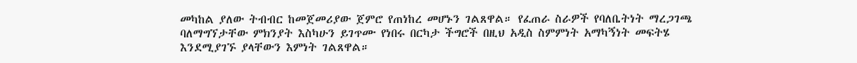መካከል ያለው ትብብር ከመጀመሪያው ጀምሮ የጠነከረ መሆኑን ገልጸዋል። የፈጠራ ስራዎች የባለቤትነት ማረጋገጫ ባለማግኘታቸው ምክንያት እስካሁን ይገጥሙ የነበሩ በርካታ ችግሮች በዚህ አዲስ ስምምነት አማካኝነት መፍትሄ እንደሚያገኙ ያላቸውን እምነት ገልጸዋል።